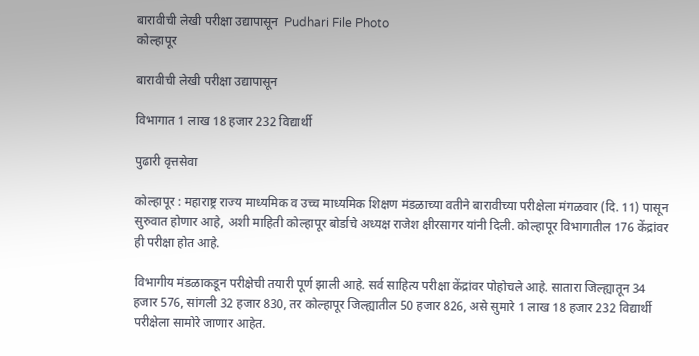बारावीची लेखी परीक्षा उद्यापासून  Pudhari File Photo
कोल्हापूर

बारावीची लेखी परीक्षा उद्यापासून

विभागात 1 लाख 18 हजार 232 विद्यार्थी

पुढारी वृत्तसेवा

कोल्हापूर : महाराष्ट्र राज्य माध्यमिक व उच्च माध्यमिक शिक्षण मंडळाच्या वतीने बारावीच्या परीक्षेला मंगळवार (दि. 11) पासून सुरुवात होणार आहे, अशी माहिती कोल्हापूर बोर्डाचे अध्यक्ष राजेश क्षीरसागर यांनी दिली. कोल्हापूर विभागातील 176 केंद्रांवर ही परीक्षा होत आहे.

विभागीय मंडळाकडून परीक्षेची तयारी पूर्ण झाली आहे. सर्व साहित्य परीक्षा केंद्रांवर पोहोचले आहे. सातारा जिल्ह्यातून 34 हजार 576, सांगली 32 हजार 830, तर कोल्हापूर जिल्ह्यातील 50 हजार 826, असे सुमारे 1 लाख 18 हजार 232 विद्यार्थी परीक्षेला सामोरे जाणार आहेत.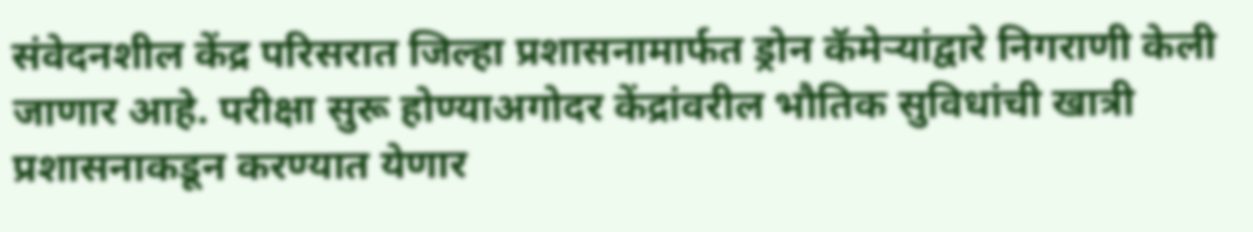संवेदनशील केंद्र परिसरात जिल्हा प्रशासनामार्फत ड्रोन कॅमेर्‍यांद्वारे निगराणी केली जाणार आहे. परीक्षा सुरू होण्याअगोदर केंद्रांवरील भौतिक सुविधांची खात्री प्रशासनाकडून करण्यात येणार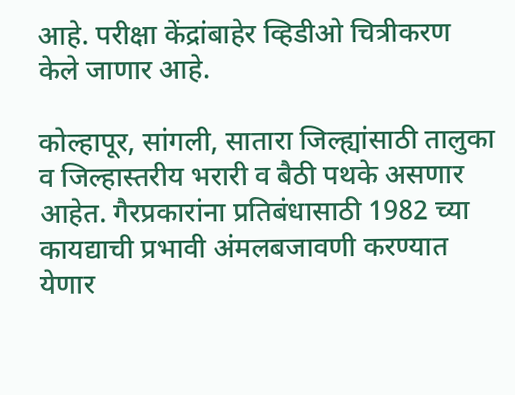आहे. परीक्षा केंद्रांबाहेर व्हिडीओ चित्रीकरण केले जाणार आहे.

कोल्हापूर, सांगली, सातारा जिल्ह्यांसाठी तालुका व जिल्हास्तरीय भरारी व बैठी पथके असणार आहेत. गैरप्रकारांना प्रतिबंधासाठी 1982 च्या कायद्याची प्रभावी अंमलबजावणी करण्यात येणार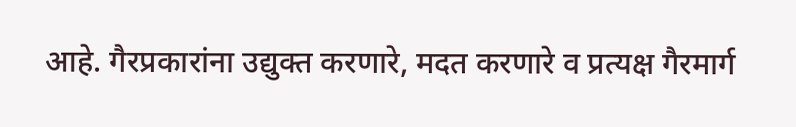आहे. गैरप्रकारांना उद्युक्त करणारे, मदत करणारे व प्रत्यक्ष गैरमार्ग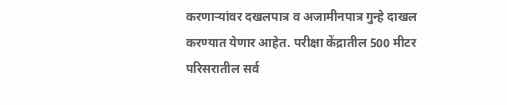करणार्‍यांवर दखलपात्र व अजामीनपात्र गुन्हे दाखल करण्यात येणार आहेत. परीक्षा केंद्रातील 500 मीटर परिसरातील सर्व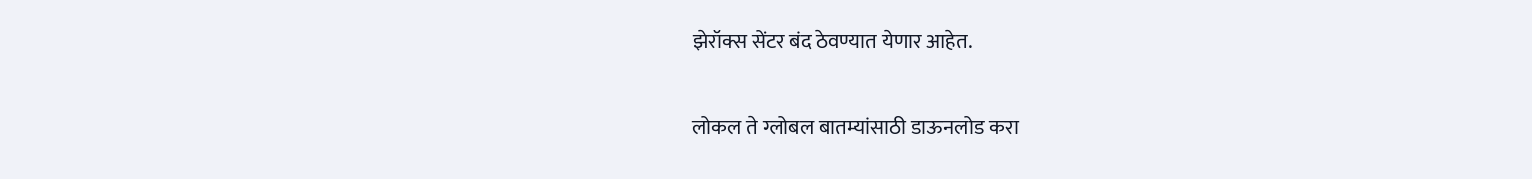झेरॉक्स सेंटर बंद ठेवण्यात येणार आहेत.

लोकल ते ग्लोबल बातम्यांसाठी डाऊनलोड करा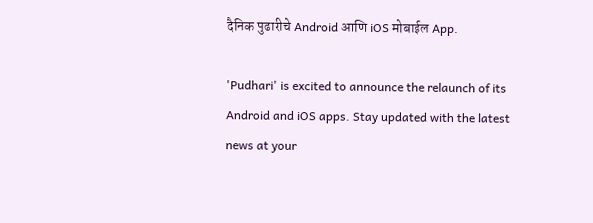दैनिक पुढारीचे Android आणि iOS मोबाईल App.

'Pudhari' is excited to announce the relaunch of its Android and iOS apps. Stay updated with the latest news at your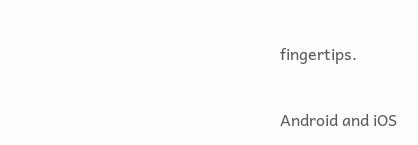fingertips.

Android and iOS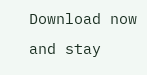Download now and stay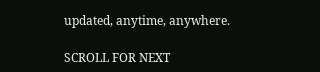updated, anytime, anywhere.

SCROLL FOR NEXT